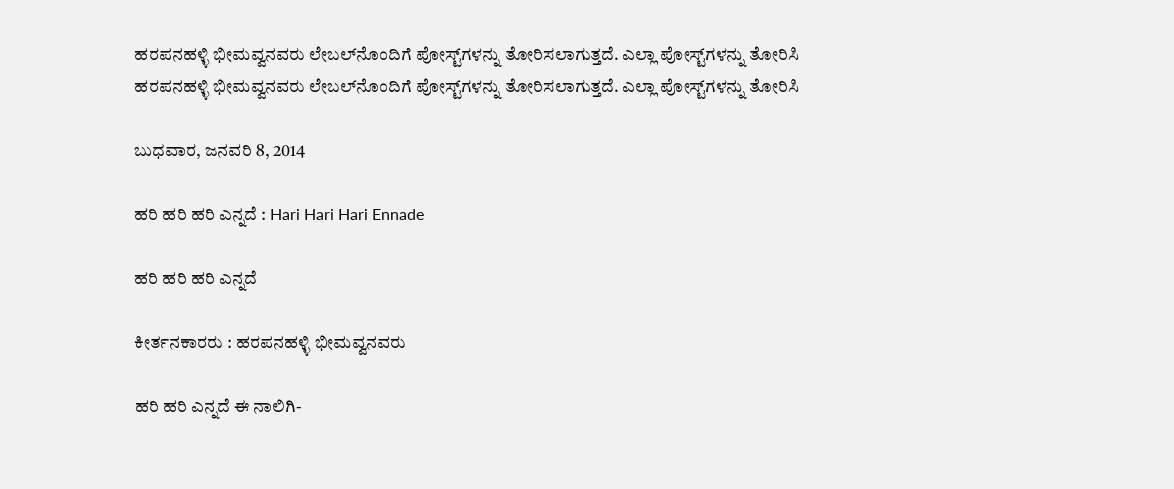ಹರಪನಹಳ್ಳಿ ಭೀಮವ್ವನವರು ಲೇಬಲ್‌ನೊಂದಿಗೆ ಪೋಸ್ಟ್‌ಗಳನ್ನು ತೋರಿಸಲಾಗುತ್ತದೆ. ಎಲ್ಲಾ ಪೋಸ್ಟ್‌ಗಳನ್ನು ತೋರಿಸಿ
ಹರಪನಹಳ್ಳಿ ಭೀಮವ್ವನವರು ಲೇಬಲ್‌ನೊಂದಿಗೆ ಪೋಸ್ಟ್‌ಗಳನ್ನು ತೋರಿಸಲಾಗುತ್ತದೆ. ಎಲ್ಲಾ ಪೋಸ್ಟ್‌ಗಳನ್ನು ತೋರಿಸಿ

ಬುಧವಾರ, ಜನವರಿ 8, 2014

ಹರಿ ಹರಿ ಹರಿ ಎನ್ನದೆ : Hari Hari Hari Ennade

ಹರಿ ಹರಿ ಹರಿ ಎನ್ನದೆ

ಕೀರ್ತನಕಾರರು : ಹರಪನಹಳ್ಳಿ ಭೀಮವ್ವನವರು

ಹರಿ ಹರಿ ಎನ್ನದೆ ಈ ನಾಲಿಗಿ-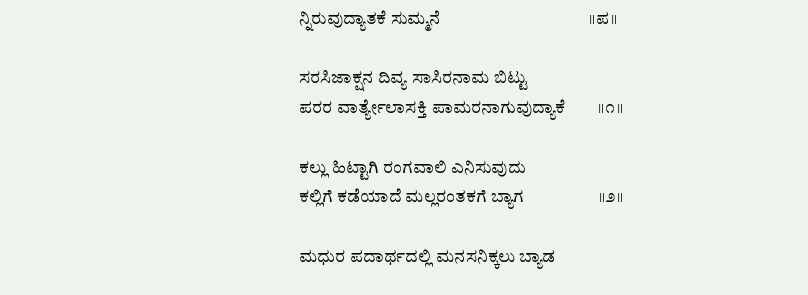ನ್ನಿರುವುದ್ಯಾತಕೆ ಸುಮ್ಮನೆ                                    ॥ಪ॥

ಸರಸಿಜಾಕ್ಷನ ದಿವ್ಯ ಸಾಸಿರನಾಮ ಬಿಟ್ಟು
ಪರರ ವಾರ್ತ್ಯೇಲಾಸಕ್ತಿ ಪಾಮರನಾಗುವುದ್ಯಾಕೆ        ॥೧॥

ಕಲ್ಲು ಹಿಟ್ಟಾಗಿ ರಂಗವಾಲಿ ಎನಿಸುವುದು
ಕಲ್ಲಿಗೆ ಕಡೆಯಾದೆ ಮಲ್ಲರಂತಕಗೆ ಬ್ಯಾಗ                  ॥೨॥

ಮಧುರ ಪದಾರ್ಥದಲ್ಲಿ ಮನಸನಿಕ್ಕಲು ಬ್ಯಾಡ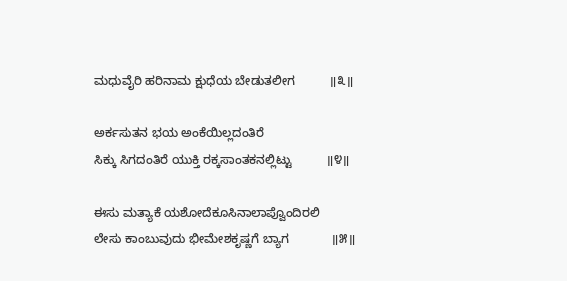ಮಧುವೈರಿ ಹರಿನಾಮ ಕ್ಷುಧೆಯ ಬೇಡುತಲೀಗ          ॥೩॥

ಅರ್ಕಸುತನ ಭಯ ಅಂಕೆಯಿಲ್ಲದಂತಿರೆ
ಸಿಕ್ಕು ಸಿಗದಂತಿರೆ ಯುಕ್ತಿ ರಕ್ಕಸಾಂತಕನಲ್ಲಿಟ್ಟು          ॥೪॥

ಈಸು ಮತ್ಯಾಕೆ ಯಶೋದೆಕೂಸಿನಾಲಾಪ್ವೊಂದಿರಲಿ
ಲೇಸು ಕಾಂಬುವುದು ಭೀಮೇಶಕೃಷ್ಣಗೆ ಬ್ಯಾಗ            ॥೫॥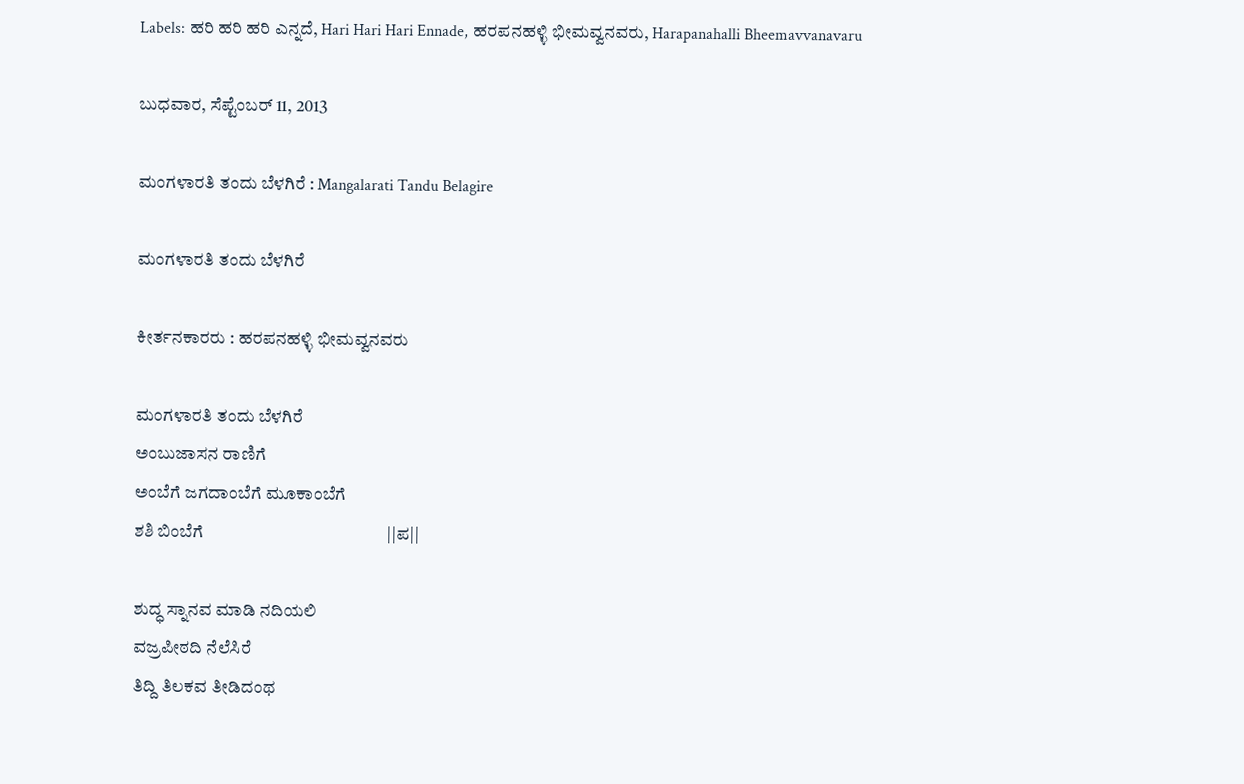Labels: ಹರಿ ಹರಿ ಹರಿ ಎನ್ನದೆ, Hari Hari Hari Ennade, ಹರಪನಹಳ್ಳಿ ಭೀಮವ್ವನವರು, Harapanahalli Bheemavvanavaru

ಬುಧವಾರ, ಸೆಪ್ಟೆಂಬರ್ 11, 2013

ಮಂಗಳಾರತಿ ತಂದು ಬೆಳಗಿರೆ : Mangalarati Tandu Belagire

ಮಂಗಳಾರತಿ ತಂದು ಬೆಳಗಿರೆ

ಕೀರ್ತನಕಾರರು : ಹರಪನಹಳ್ಳಿ ಭೀಮವ್ವನವರು

ಮಂಗಳಾರತಿ ತಂದು ಬೆಳಗಿರೆ
ಅಂಬುಜಾಸನ ರಾಣಿಗೆ
ಅಂಬೆಗೆ ಜಗದಾಂಬೆಗೆ ಮೂಕಾಂಬೆಗೆ
ಶಶಿ ಬಿಂಬೆಗೆ                                            ||ಪ||

ಶುದ್ಧ ಸ್ನಾನವ ಮಾಡಿ ನದಿಯಲಿ
ವಜ್ರಪೀಠದಿ ನೆಲೆಸಿರೆ
ತಿದ್ದಿ ತಿಲಕವ ತೀಡಿದಂಥ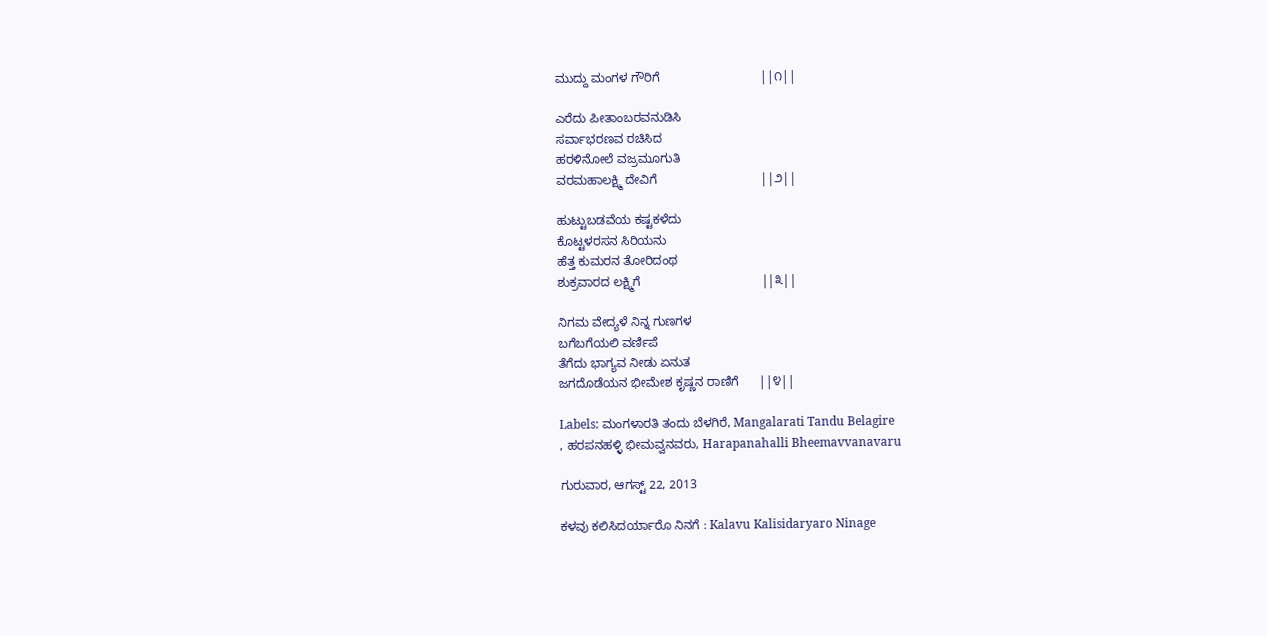ಮುದ್ದು ಮಂಗಳ ಗೌರಿಗೆ                             ||೧||

ಎರೆದು ಪೀತಾಂಬರವನುಡಿಸಿ
ಸರ್ವಾಭರಣವ ರಚಿಸಿದ
ಹರಳಿನೋಲೆ ವಜ್ರಮೂಗುತಿ
ವರಮಹಾಲಕ್ಷ್ಮಿ ದೇವಿಗೆ                              ||೨||

ಹುಟ್ಟುಬಡವೆಯ ಕಷ್ಟಕಳೆದು
ಕೊಟ್ಟಳರಸನ ಸಿರಿಯನು
ಹೆತ್ತ ಕುಮರನ ತೋರಿದಂಥ
ಶುಕ್ರವಾರದ ಲಕ್ಷ್ಮಿಗೆ                                   ||೩||

ನಿಗಮ ವೇದ್ಯಳೆ ನಿನ್ನ ಗುಣಗಳ
ಬಗೆಬಗೆಯಲಿ ವರ್ಣಿಪೆ
ತೆಗೆದು ಭಾಗ್ಯವ ನೀಡು ಏನುತ
ಜಗದೊಡೆಯನ ಭೀಮೇಶ ಕೃಷ್ಣನ ರಾಣಿಗೆ      ||೪||

Labels: ಮಂಗಳಾರತಿ ತಂದು ಬೆಳಗಿರೆ, Mangalarati Tandu Belagire
, ಹರಪನಹಳ್ಳಿ ಭೀಮವ್ವನವರು, Harapanahalli Bheemavvanavaru

ಗುರುವಾರ, ಆಗಸ್ಟ್ 22, 2013

ಕಳವು ಕಲಿಸಿದರ್ಯಾರೊ ನಿನಗೆ : Kalavu Kalisidaryaro Ninage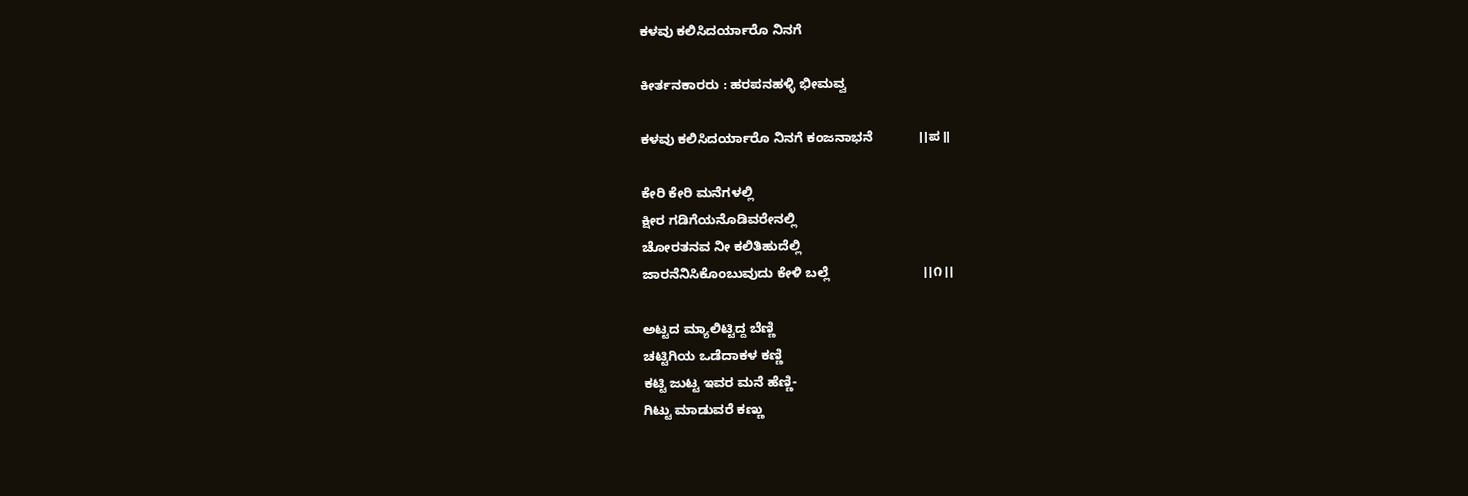ಕಳವು ಕಲಿಸಿದರ್ಯಾರೊ ನಿನಗೆ

ಕೀರ್ತನಕಾರರು : ಹರಪನಹಳ್ಳಿ ಭೀಮವ್ವ

ಕಳವು ಕಲಿಸಿದರ್ಯಾರೊ ನಿನಗೆ ಕಂಜನಾಭನೆ            ।।ಪ॥

ಕೇರಿ ಕೇರಿ ಮನೆಗಳಲ್ಲಿ
ಕ್ಷೀರ ಗಡಿಗೆಯನೊಡಿವರೇನಲ್ಲಿ
ಚೋರತನವ ನೀ ಕಲಿತಿಹುದೆಲ್ಲಿ
ಜಾರನೆನಿಸಿಕೊಂಬುವುದು ಕೇಳಿ ಬಲ್ಲೆ                         ।।೧।।

ಅಟ್ಟದ ಮ್ಯಾಲಿಟ್ಟಿದ್ದ ಬೆಣ್ಣಿ
ಚಟ್ಟಿಗಿಯ ಒಡೆದಾಕಳ ಕಣ್ಣಿ
ಕಟ್ಟಿ ಜುಟ್ಟ ಇವರ ಮನೆ ಹೆಣ್ಣಿ-
ಗಿಟ್ಟು ಮಾಡುವರೆ ಕಣ್ಣು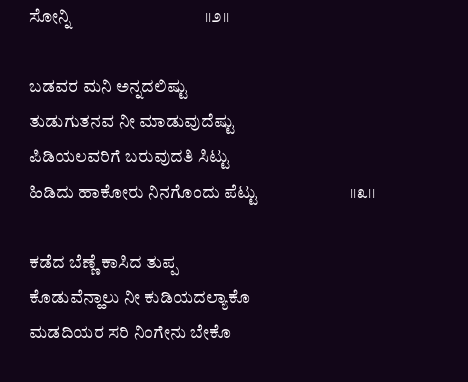ಸೋನ್ನಿ                                ।।೨।।

ಬಡವರ ಮನಿ ಅನ್ನದಲಿಷ್ಟು
ತುಡುಗುತನವ ನೀ ಮಾಡುವುದೆಷ್ಟು
ಪಿಡಿಯಲವರಿಗೆ ಬರುವುದತಿ ಸಿಟ್ಟು
ಹಿಡಿದು ಹಾಕೋರು ನಿನಗೊಂದು ಪೆಟ್ಟು                      ।।೩।।

ಕಡೆದ ಬೆಣ್ಣೆ ಕಾಸಿದ ತುಪ್ಪ
ಕೊಡುವೆನ್ಹಾಲು ನೀ ಕುಡಿಯದಲ್ಯಾಕೊ
ಮಡದಿಯರ ಸರಿ ನಿಂಗೇನು ಬೇಕೊ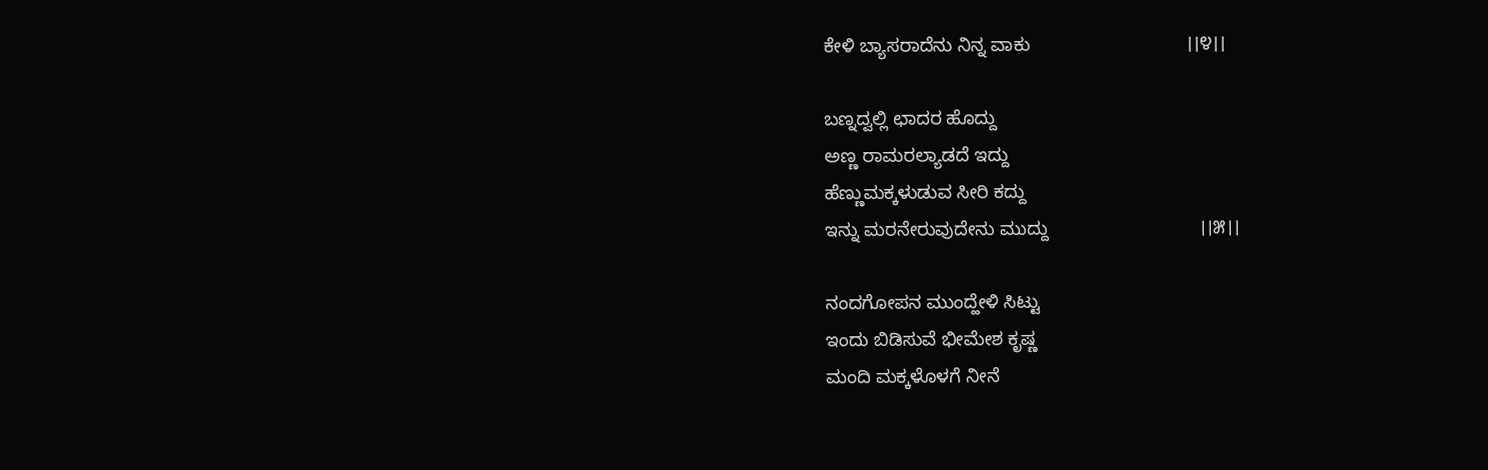ಕೇಳಿ ಬ್ಯಾಸರಾದೆನು ನಿನ್ನ ವಾಕು                              ।।೪।।

ಬಣ್ನದ್ವಲ್ಲಿ ಛಾದರ ಹೊದ್ದು
ಅಣ್ಣ ರಾಮರಲ್ಯಾಡದೆ ಇದ್ದು
ಹೆಣ್ಣುಮಕ್ಕಳುಡುವ ಸೀರಿ ಕದ್ದು
ಇನ್ನು ಮರನೇರುವುದೇನು ಮುದ್ದು                             ।।೫।।

ನಂದಗೋಪನ ಮುಂದ್ಹೇಳಿ ಸಿಟ್ಟು
ಇಂದು ಬಿಡಿಸುವೆ ಭೀಮೇಶ ಕೃಷ್ಣ
ಮಂದಿ ಮಕ್ಕಳೊಳಗೆ ನೀನೆ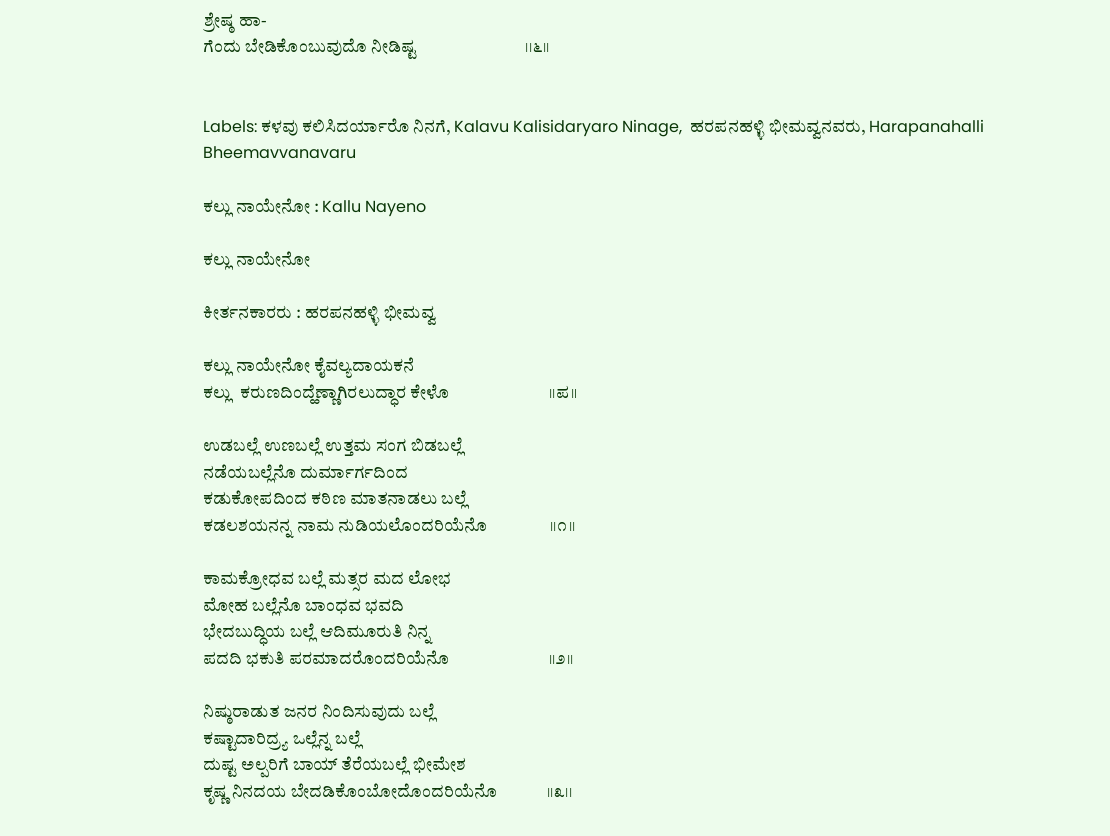ಶ್ರೇಷ್ಠ ಹಾ-
ಗೆಂದು ಬೇಡಿಕೊಂಬುವುದೊ ನೀಡಿಷ್ಟ                          ।।೬।।


Labels: ಕಳವು ಕಲಿಸಿದರ್ಯಾರೊ ನಿನಗೆ, Kalavu Kalisidaryaro Ninage,  ಹರಪನಹಳ್ಳಿ ಭೀಮವ್ವನವರು, Harapanahalli Bheemavvanavaru

ಕಲ್ಲು ನಾಯೇನೋ : Kallu Nayeno

ಕಲ್ಲು ನಾಯೇನೋ

ಕೀರ್ತನಕಾರರು : ಹರಪನಹಳ್ಳಿ ಭೀಮವ್ವ

ಕಲ್ಲು ನಾಯೇನೋ ಕೈವಲ್ಯದಾಯಕನೆ
ಕಲ್ಲು  ಕರುಣದಿಂದ್ಹೆಣ್ಣಾಗಿರಲುದ್ಧಾರ ಕೇಳೊ                        ।।ಪ॥

ಉಡಬಲ್ಲೆ ಉಣಬಲ್ಲೆ ಉತ್ತಮ ಸಂಗ ಬಿಡಬಲ್ಲೆ
ನಡೆಯಬಲ್ಲೆನೊ ದುರ್ಮಾರ್ಗದಿಂದ
ಕಡುಕೋಪದಿಂದ ಕಠಿಣ ಮಾತನಾಡಲು ಬಲ್ಲೆ
ಕಡಲಶಯನನ್ನ ನಾಮ ನುಡಿಯಲೊಂದರಿಯೆನೊ               ।।೧।।

ಕಾಮಕ್ರೋಧವ ಬಲ್ಲೆ ಮತ್ಸರ ಮದ ಲೋಭ
ಮೋಹ ಬಲ್ಲೆನೊ ಬಾಂಧವ ಭವದಿ
ಭೇದಬುದ್ಧಿಯ ಬಲ್ಲೆ ಆದಿಮೂರುತಿ ನಿನ್ನ
ಪದದಿ ಭಕುತಿ ಪರಮಾದರೊಂದರಿಯೆನೊ                        ।।೨।।

ನಿಷ್ಠುರಾಡುತ ಜನರ ನಿಂದಿಸುವುದು ಬಲ್ಲೆ
ಕಷ್ಟಾದಾರಿದ್ರ್ಯ ಒಲ್ಲೆನ್ನ ಬಲ್ಲೆ
ದುಷ್ಟ ಅಲ್ಪರಿಗೆ ಬಾಯ್ ತೆರೆಯಬಲ್ಲೆ ಭೀಮೇಶ
ಕೃಷ್ಣ ನಿನದಯ ಬೇದಡಿಕೊಂಬೋದೊಂದರಿಯೆನೊ            ।।೩।।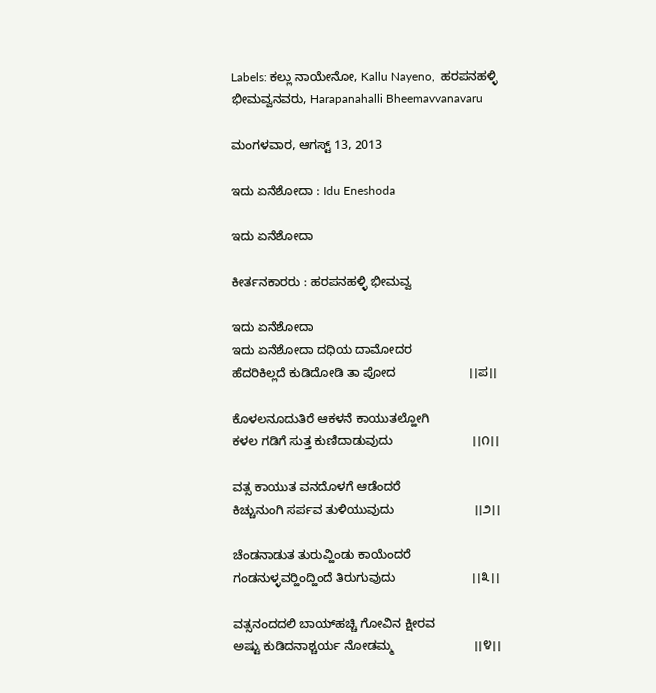Labels: ಕಲ್ಲು ನಾಯೇನೋ, Kallu Nayeno,  ಹರಪನಹಳ್ಳಿ ಭೀಮವ್ವನವರು, Harapanahalli Bheemavvanavaru

ಮಂಗಳವಾರ, ಆಗಸ್ಟ್ 13, 2013

ಇದು ಏನೆಶೋದಾ : Idu Eneshoda

ಇದು ಏನೆಶೋದಾ

ಕೀರ್ತನಕಾರರು : ಹರಪನಹಳ್ಳಿ ಭೀಮವ್ವ

ಇದು ಏನೆಶೋದಾ
ಇದು ಏನೆಶೋದಾ ದಧಿಯ ದಾಮೋದರ
ಹೆದರಿಕಿಲ್ಲದೆ ಕುಡಿದೋಡಿ ತಾ ಪೋದ                     ।।ಪ।।

ಕೊಳಲನೂದುತಿರೆ ಆಕಳನೆ ಕಾಯುತಲ್ಹೋಗಿ
ಕಳಲ ಗಡಿಗೆ ಸುತ್ತ ಕುಣಿದಾಡುವುದು                       ।।೧।।

ವತ್ಸ ಕಾಯುತ ವನದೊಳಗೆ ಆಡೆಂದರೆ
ಕಿಚ್ಚುನುಂಗಿ ಸರ್ಪವ ತುಳಿಯುವುದು                       ।।೨।।

ಚೆಂಡನಾಡುತ ತುರುವ್ಹಿಂಡು ಕಾಯೆಂದರೆ
ಗಂಡನುಳ್ಳವರ‍್ಹಿಂದ್ಹಿಂದೆ ತಿರುಗುವುದು                      ।।೩।।

ವತ್ಸನಂದದಲಿ ಬಾಯ್‍ಹಚ್ಚಿ ಗೋವಿನ ಕ್ಷೀರವ
ಅಷ್ಟು ಕುಡಿದನಾಶ್ಚರ್ಯ ನೋಡಮ್ಮ                       ।।೪।।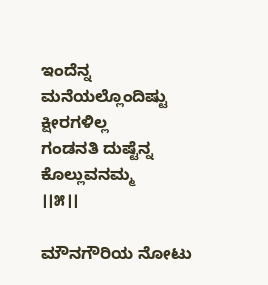ಇಂದೆನ್ನ ಮನೆಯಲ್ಲೊಂದಿಷ್ಟು ಕ್ಷೀರಗಳಿಲ್ಲ
ಗಂಡನತಿ ದುಷ್ಟೆನ್ನ ಕೊಲ್ಲುವನಮ್ಮ                         ।।೫।।

ಮೌನಗೌರಿಯ ನೋಟು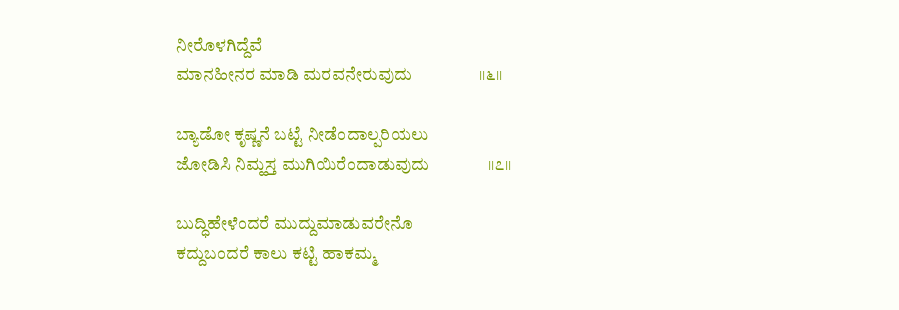ನೀರೊಳಗಿದ್ದೆವೆ
ಮಾನಹೀನರ ಮಾಡಿ ಮರವನೇರುವುದು                ।।೬।।

ಬ್ಯಾಡೋ ಕೃಷ್ಣನೆ ಬಟ್ಟೆ ನೀಡೆಂದಾಲ್ಪರಿಯಲು
ಜೋಡಿಸಿ ನಿಮ್ಹಸ್ತ ಮುಗಿಯಿರೆಂದಾಡುವುದು              ।।೭।।

ಬುದ್ಧಿಹೇಳೆಂದರೆ ಮುದ್ದುಮಾಡುವರೇನೊ
ಕದ್ದುಬಂದರೆ ಕಾಲು ಕಟ್ಟಿ ಹಾಕಮ್ಮ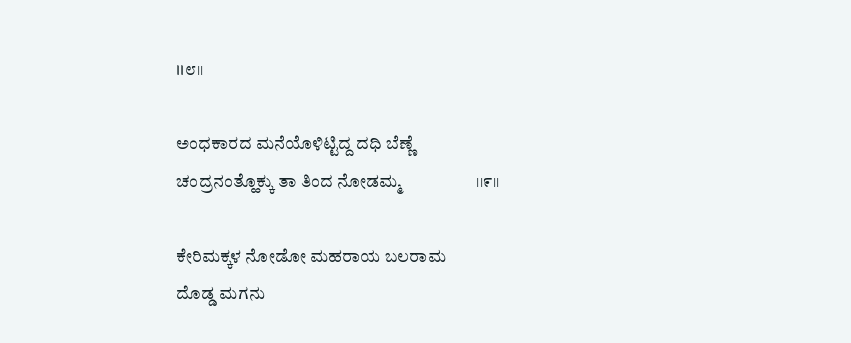।।೮।।

ಅಂಧಕಾರದ ಮನೆಯೊಳಿಟ್ಟಿದ್ದ ದಧಿ ಬೆಣ್ಣೆ
ಚಂದ್ರನಂತ್ಹೊಕ್ಕು ತಾ ತಿಂದ ನೋಡಮ್ಮ                  ।।೯।।

ಕೇರಿಮಕ್ಕಳ ನೋಡೋ ಮಹರಾಯ ಬಲರಾಮ
ದೊಡ್ಡ ಮಗನು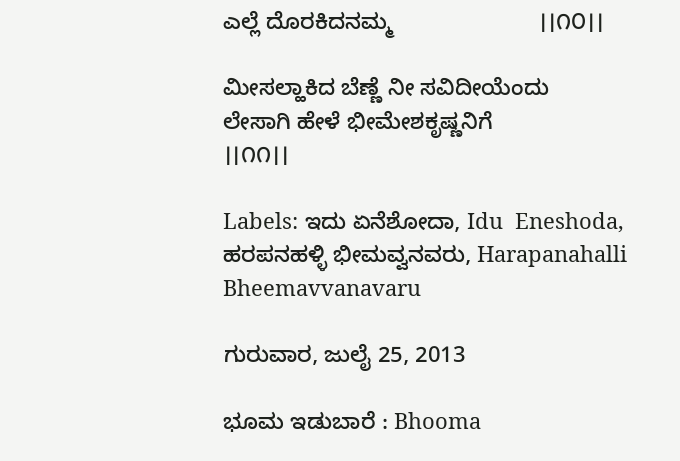ಎಲ್ಲೆ ದೊರಕಿದನಮ್ಮ                       ।।೧೦।।

ಮೀಸಲ್ಹಾಕಿದ ಬೆಣ್ಣೆ ನೀ ಸವಿದೀಯೆಂದು
ಲೇಸಾಗಿ ಹೇಳೆ ಭೀಮೇಶಕೃಷ್ಣನಿಗೆ                          ।।೧೧।।

Labels: ಇದು ಏನೆಶೋದಾ, Idu  Eneshoda,  ಹರಪನಹಳ್ಳಿ ಭೀಮವ್ವನವರು, Harapanahalli Bheemavvanavaru

ಗುರುವಾರ, ಜುಲೈ 25, 2013

ಭೂಮ ಇಡುಬಾರೆ : Bhooma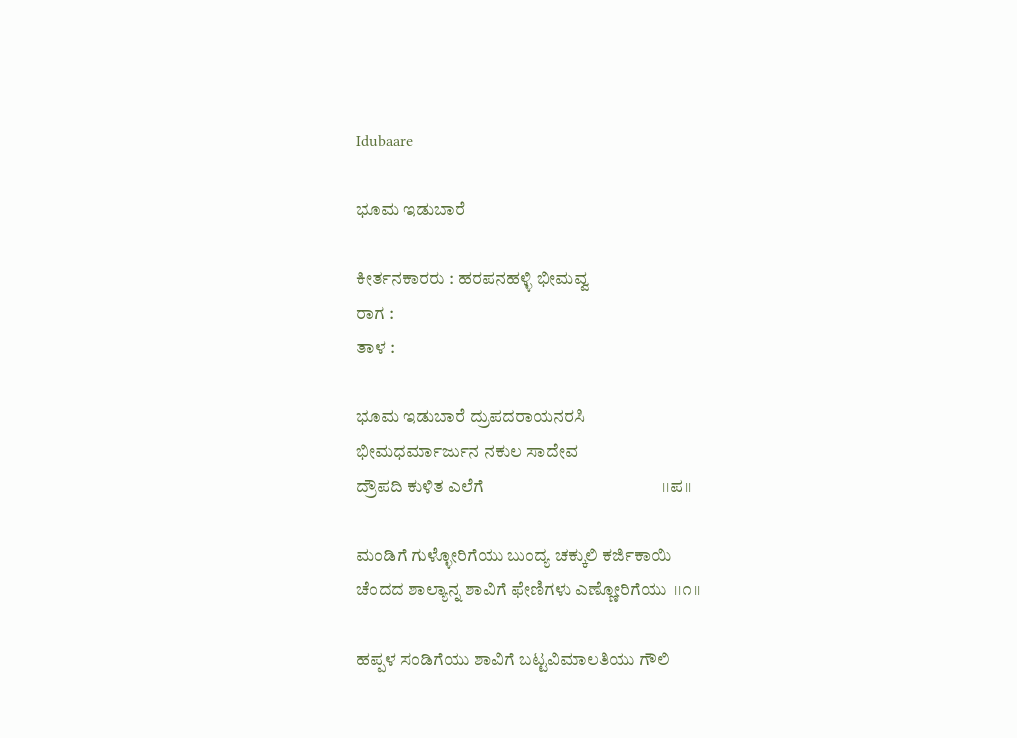Idubaare

ಭೂಮ ಇಡುಬಾರೆ

ಕೀರ್ತನಕಾರರು : ಹರಪನಹಳ್ಳಿ ಭೀಮವ್ವ
ರಾಗ :
ತಾಳ :

ಭೂಮ ಇಡುಬಾರೆ ದ್ರುಪದರಾಯನರಸಿ
ಭೀಮಧರ್ಮಾರ್ಜುನ ನಕುಲ ಸಾದೇವ
ದ್ರೌಪದಿ ಕುಳಿತ ಎಲೆಗೆ                                           ।।ಪ।।

ಮಂಡಿಗೆ ಗುಳ್ಳೋರಿಗೆಯು ಬುಂದ್ಯ ಚಕ್ಕುಲಿ ಕರ್ಜಿಕಾಯಿ
ಚೆಂದದ ಶಾಲ್ಯಾನ್ನ ಶಾವಿಗೆ ಫೇಣಿಗಳು ಎಣ್ಣೋರಿಗೆಯು  ।।೧।।

ಹಪ್ಪಳ ಸಂಡಿಗೆಯು ಶಾವಿಗೆ ಬಟ್ಟವಿಮಾಲತಿಯು ಗೌಲಿ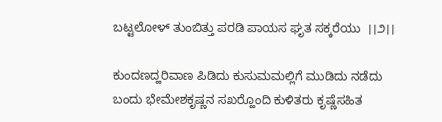ಬಟ್ಟಲೋಳ್ ತುಂಬಿತ್ತು ಪರಡಿ ಪಾಯಸ ಘೃತ ಸಕ್ಕರೆಯು  ।।೨।।

ಕುಂದಣದ್ಹರಿವಾಣ ಪಿಡಿದು ಕುಸುಮಮಲ್ಲಿಗೆ ಮುಡಿದು ನಡೆದು
ಬಂದು ಭೇಮೇಶಕೃಷ್ಣನ ಸಖರ‍್ಹೊಂದಿ ಕುಳಿತರು ಕೃಷ್ಣೆಸಹಿತ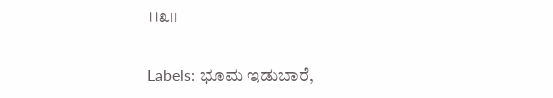।।೩।।

Labels: ಭೂಮ ಇಡುಬಾರೆ,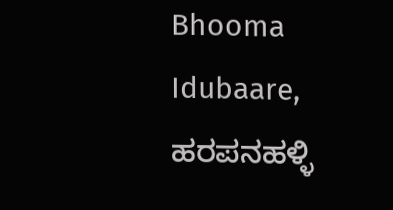Bhooma Idubaare, ಹರಪನಹಳ್ಳಿ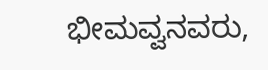ಭೀಮವ್ವನವರು,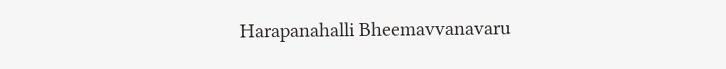Harapanahalli Bheemavvanavaru